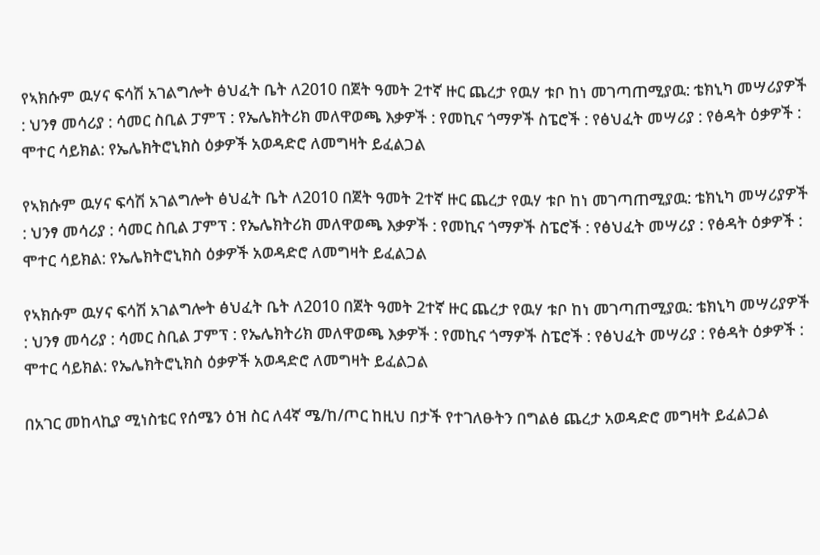የኣክሱም ዉሃና ፍሳሽ አገልግሎት ፅህፈት ቤት ለ2010 በጀት ዓመት 2ተኛ ዙር ጨረታ የዉሃ ቱቦ ከነ መገጣጠሚያዉ: ቴክኒካ መሣሪያዎች : ህንፃ መሳሪያ : ሳመር ስቢል ፓምፕ : የኤሌክትሪክ መለዋወጫ እቃዎች : የመኪና ጎማዎች ስፔሮች : የፅህፈት መሣሪያ : የፅዳት ዕቃዎች : ሞተር ሳይክል: የኤሌክትሮኒክስ ዕቃዎች አወዳድሮ ለመግዛት ይፈልጋል

የኣክሱም ዉሃና ፍሳሽ አገልግሎት ፅህፈት ቤት ለ2010 በጀት ዓመት 2ተኛ ዙር ጨረታ የዉሃ ቱቦ ከነ መገጣጠሚያዉ: ቴክኒካ መሣሪያዎች : ህንፃ መሳሪያ : ሳመር ስቢል ፓምፕ : የኤሌክትሪክ መለዋወጫ እቃዎች : የመኪና ጎማዎች ስፔሮች : የፅህፈት መሣሪያ : የፅዳት ዕቃዎች : ሞተር ሳይክል: የኤሌክትሮኒክስ ዕቃዎች አወዳድሮ ለመግዛት ይፈልጋል

የኣክሱም ዉሃና ፍሳሽ አገልግሎት ፅህፈት ቤት ለ2010 በጀት ዓመት 2ተኛ ዙር ጨረታ የዉሃ ቱቦ ከነ መገጣጠሚያዉ: ቴክኒካ መሣሪያዎች : ህንፃ መሳሪያ : ሳመር ስቢል ፓምፕ : የኤሌክትሪክ መለዋወጫ እቃዎች : የመኪና ጎማዎች ስፔሮች : የፅህፈት መሣሪያ : የፅዳት ዕቃዎች : ሞተር ሳይክል: የኤሌክትሮኒክስ ዕቃዎች አወዳድሮ ለመግዛት ይፈልጋል

በአገር መከላኪያ ሚነስቴር የሰሜን ዕዝ ስር ለ4ኛ ሜ/ከ/ጦር ከዚህ በታች የተገለፁትን በግልፅ ጨረታ አወዳድሮ መግዛት ይፈልጋል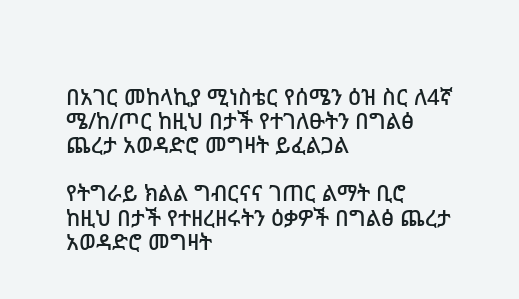በአገር መከላኪያ ሚነስቴር የሰሜን ዕዝ ስር ለ4ኛ ሜ/ከ/ጦር ከዚህ በታች የተገለፁትን በግልፅ ጨረታ አወዳድሮ መግዛት ይፈልጋል

የትግራይ ክልል ግብርናና ገጠር ልማት ቢሮ ከዚህ በታች የተዘረዘሩትን ዕቃዎች በግልፅ ጨረታ አወዳድሮ መግዛት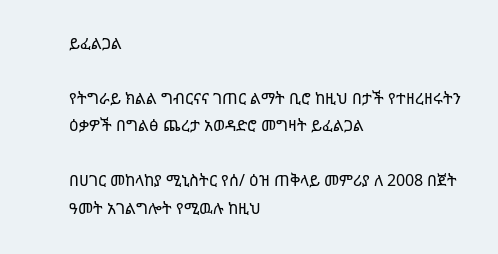ይፈልጋል

የትግራይ ክልል ግብርናና ገጠር ልማት ቢሮ ከዚህ በታች የተዘረዘሩትን ዕቃዎች በግልፅ ጨረታ አወዳድሮ መግዛት ይፈልጋል

በሀገር መከላከያ ሚኒስትር የሰ/ ዕዝ ጠቅላይ መምሪያ ለ 2008 በጀት ዓመት አገልግሎት የሚዉሉ ከዚህ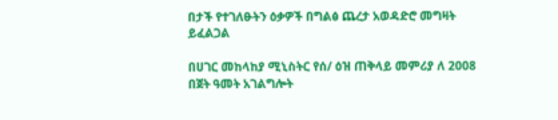በታች የተገለፁትን ዕቃዎች በግልፅ ጨረታ አወዳድሮ መግዛት ይፈልጋል

በሀገር መከላከያ ሚኒስትር የሰ/ ዕዝ ጠቅላይ መምሪያ ለ 2008 በጀት ዓመት አገልግሎት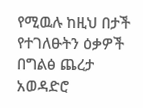የሚዉሉ ከዚህ በታች የተገለፁትን ዕቃዎች በግልፅ ጨረታ አወዳድሮ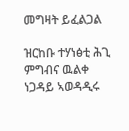መግዛት ይፈልጋል

ዝርከቡ ተሃነፅቲ ሕጊ ምግብና ዉልቀ ነጋዳይ ኣወዳዲሩ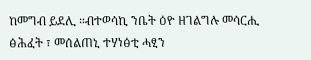ከመግብ ይደሊ ።ብተወሳኪ ንቤት ዕዮ ዘገልግሉ መሳርሒ ፅሕፈት ፣ መሰልጠኒ ተሃነፅቲ ሓፂን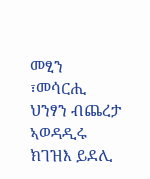መፂን ፣መሳርሒ ህንፃን ብጨረታ ኣወዳዲሩ ክገዝእ ይደሊ